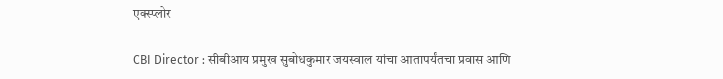एक्स्प्लोर

CBI Director : सीबीआय प्रमुख सुबोधकुमार जयस्वाल यांचा आतापर्यंतचा प्रवास आणि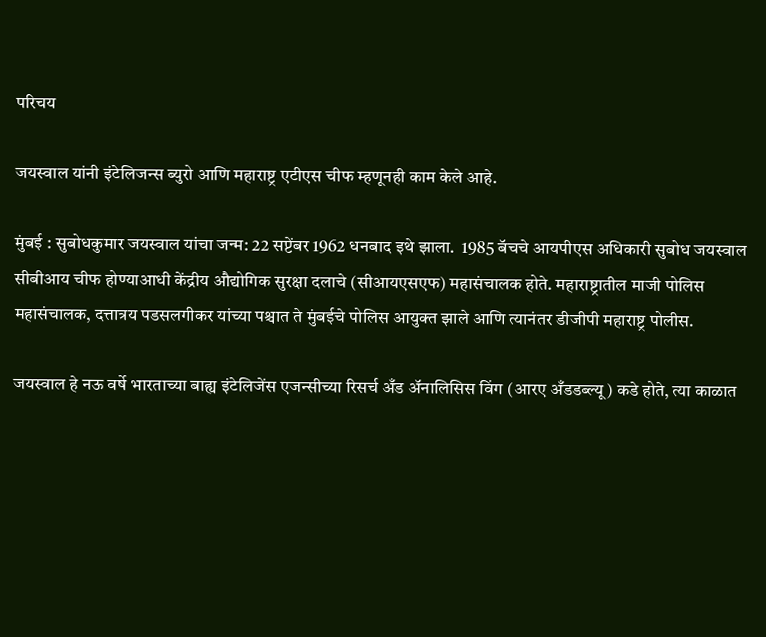परिचय

जयस्वाल यांनी इंटेलिजन्स ब्युरो आणि महाराष्ट्र एटीएस चीफ म्हणूनही काम केले आहे.

मुंबई : सुबोधकुमार जयस्वाल यांचा जन्म: 22 सप्टेंबर 1962 धनबाद इथे झाला.  1985 बॅचचे आयपीएस अधिकारी सुबोध जयस्वाल सीबीआय चीफ होण्याआधी केंद्रीय औद्योगिक सुरक्षा दलाचे (सीआयएसएफ) महासंचालक होते. महाराष्ट्रातील माजी पोलिस महासंचालक, दत्तात्रय पडसलगीकर यांच्या पश्चात ते मुंबईचे पोलिस आयुक्त झाले आणि त्यानंतर डीजीपी महाराष्ट्र पोलीस.

जयस्वाल हे नऊ वर्षे भारताच्या बाह्य इंटेलिजेंस एजन्सीच्या रिसर्च अँड अ‍ॅनालिसिस विंग (आरए अँडडब्ल्यू) कडे होते, त्या काळात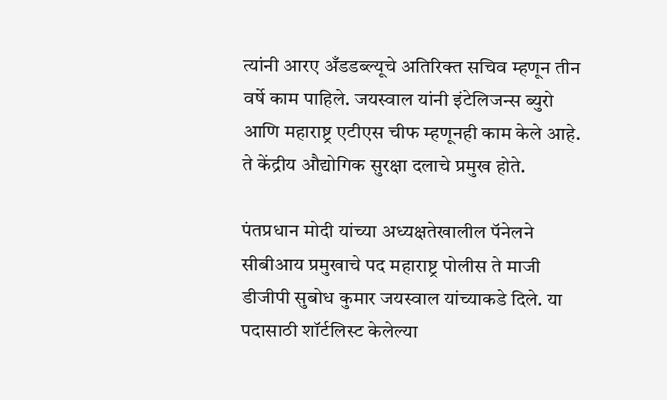त्यांनी आरए अँडडब्ल्यूचे अतिरिक्त सचिव म्हणून तीन वर्षे काम पाहिले. जयस्वाल यांनी इंटेलिजन्स ब्युरो आणि महाराष्ट्र एटीएस चीफ म्हणूनही काम केले आहे. ते केंद्रीय औद्योगिक सुरक्षा दलाचे प्रमुख होते.

पंतप्रधान मोदी यांच्या अध्यक्षतेखालील पॅनेलने सीबीआय प्रमुखाचे पद महाराष्ट्र पोलीस ते माजी डीजीपी सुबोध कुमार जयस्वाल यांच्याकडे दिले. या पदासाठी शॉर्टलिस्ट केलेल्या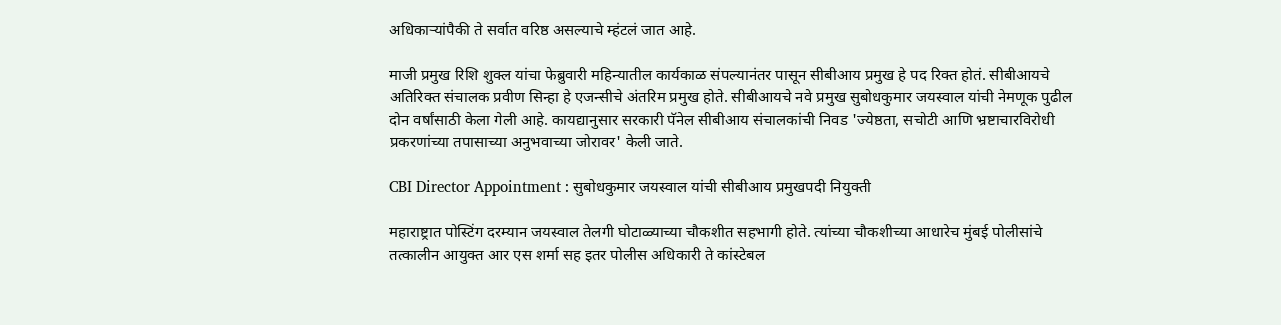अधिकाऱ्यांपैकी ते सर्वात वरिष्ठ असल्याचे म्हंटलं जात आहे.

माजी प्रमुख रिशि शुक्ल यांचा फेब्रुवारी महिन्यातील कार्यकाळ संपल्यानंतर पासून सीबीआय प्रमुख हे पद रिक्त होतं. सीबीआयचे अतिरिक्त संचालक प्रवीण सिन्हा हे एजन्सीचे अंतरिम प्रमुख होते. सीबीआयचे नवे प्रमुख सुबोधकुमार जयस्वाल यांची नेमणूक पुढील दोन वर्षांसाठी केला गेली आहे. कायद्यानुसार सरकारी पॅनेल सीबीआय संचालकांची निवड 'ज्येष्ठता, सचोटी आणि भ्रष्टाचारविरोधी प्रकरणांच्या तपासाच्या अनुभवाच्या जोरावर' केली जाते.

CBI Director Appointment : सुबोधकुमार जयस्वाल यांची सीबीआय प्रमुखपदी नियुक्ती

महाराष्ट्रात पोस्टिंग दरम्यान जयस्वाल तेलगी घोटाळ्याच्या चौकशीत सहभागी होते. त्यांच्या चौकशीच्या आधारेच मुंबई पोलीसांचे तत्कालीन आयुक्त आर एस शर्मा सह इतर पोलीस अधिकारी ते कांस्टेबल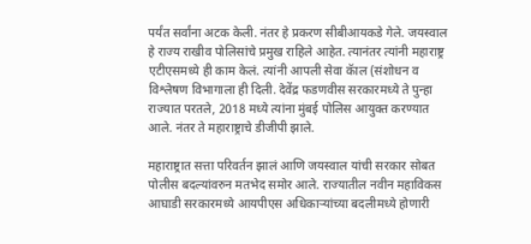पर्यंत सर्वांना अटक केली. नंतर हे प्रकरण सीबीआयकडे गेले. जयस्वाल हे राज्य राखीव पोलिसांचे प्रमुख राहिले आहेत. त्यानंतर त्यांनी महाराष्ट्र एटीएसमध्ये ही काम केलं. त्यांनी आपली सेवा कॅाल (संशोधन व विश्लेषण विभागाला ही दिली. देवेंद्र फडणवीस सरकारमध्ये ते पुन्हा राज्यात परतले, 2018 मध्ये त्यांना मुंबई पोलिस आयुक्त करण्यात आले. नंतर ते महाराष्ट्राचे डीजीपी झाले.

महाराष्ट्रात सत्ता परिवर्तन झालं आणि जयस्वाल यांची सरकार सोबत पोलीस बदल्यांवरुन मतभेद समोर आले. राज्यातील नवीन महाविकस आघाडी सरकारमध्ये आयपीएस अधिकाऱ्यांच्या बदलीमध्ये होणारी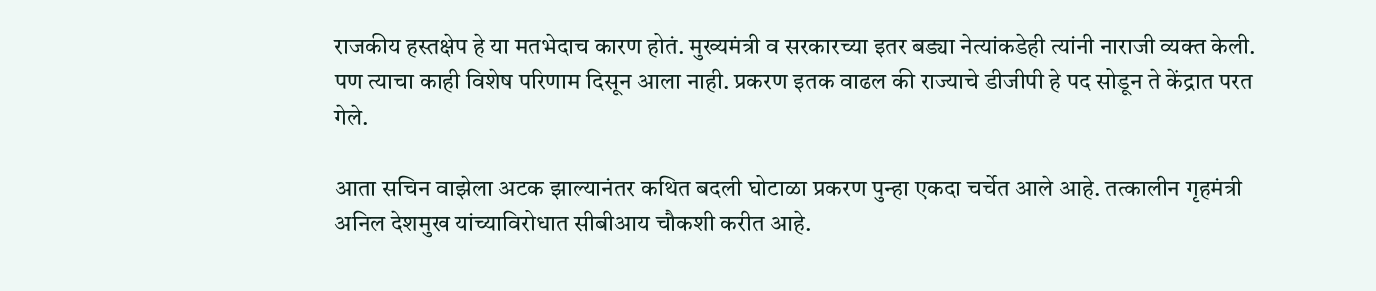राजकीय हस्तक्षेप हे या मतभेदाच कारण होतं. मुख्यमंत्री व सरकारच्या इतर बड्या नेत्यांकडेही त्यांनी नाराजी व्यक्त केली. पण त्याचा काही विशेष परिणाम दिसून आला नाही. प्रकरण इतक वाढल की राज्याचे डीजीपी हे पद सोडून ते केंद्रात परत गेले.

आता सचिन वाझेला अटक झाल्यानंतर कथित बदली घोटाळा प्रकरण पुन्हा एकदा चर्चेत आले आहे. तत्कालीन गृहमंत्री अनिल देशमुख यांच्याविरोधात सीबीआय चौकशी करीत आहे.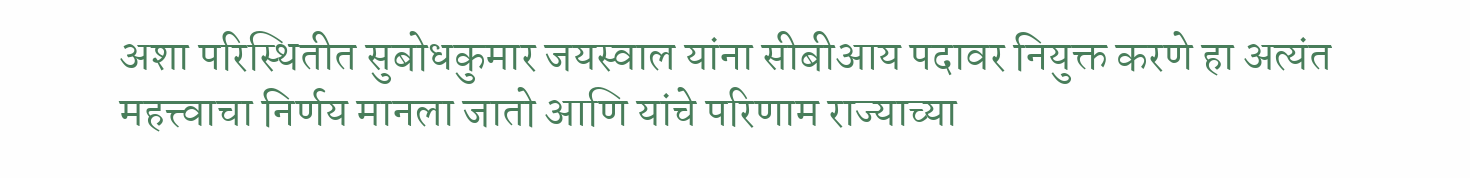अशा परिस्थितीत सुबोधकुमार जयस्वाल यांना सीबीआय पदावर नियुक्त करणे हा अत्यंत महत्त्वाचा निर्णय मानला जातो आणि यांचे परिणाम राज्याच्या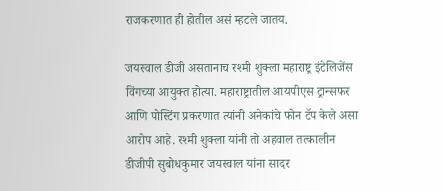राजकरणात ही होतील असं म्हटले जातय.

जयस्वाल डीजी असतानाच रश्मी शुक्ला महाराष्ट्र इंटेलिजेंस विंगच्या आयुक्त होत्या. महाराष्ट्रातील आयपीएस ट्रान्सफर आणि पोस्टिंग प्रकरणात त्यांनी अनेकांचे फोन टॅप केले असा आरोप आहे. रश्मी शुक्ला यांनी तो अहवाल तत्कालीन डीजीपी सुबोधकुमार जयस्वाल यांना सादर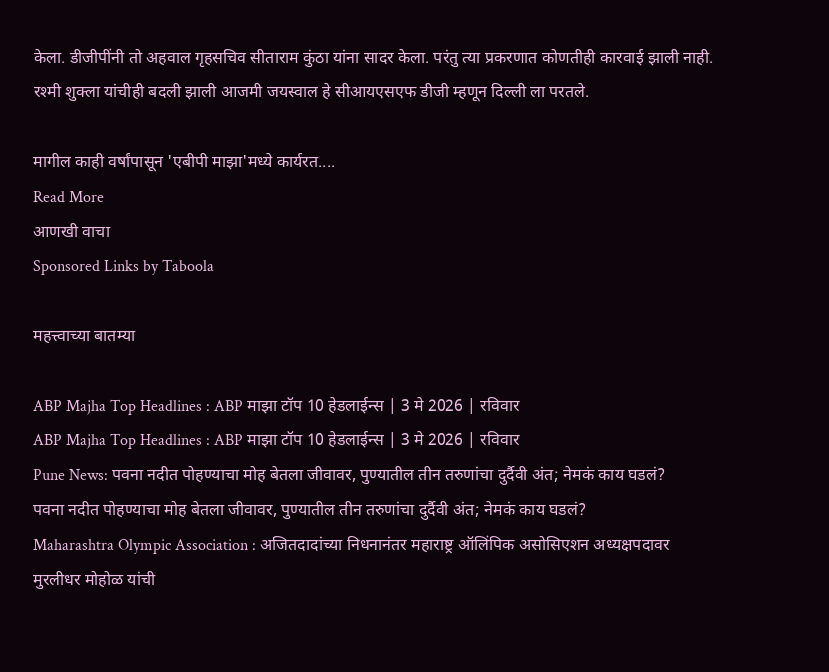केला. डीजीपींनी तो अहवाल गृहसचिव सीताराम कुंठा यांना सादर केला. परंतु त्या प्रकरणात कोणतीही कारवाई झाली नाही. रश्मी शुक्ला यांचीही बदली झाली आजमी जयस्वाल हे सीआयएसएफ डीजी म्हणून दिल्ली ला परतले.

मागील काही वर्षांपासून 'एबीपी माझा'मध्ये कार्यरत....
Read More
आणखी वाचा
Sponsored Links by Taboola

महत्त्वाच्या बातम्या

ABP Majha Top Headlines : ABP माझा टॉप 10 हेडलाईन्स | 3 मे 2026 | रविवार
ABP Majha Top Headlines : ABP माझा टॉप 10 हेडलाईन्स | 3 मे 2026 | रविवार
Pune News: पवना नदीत पोहण्याचा मोह बेतला जीवावर, पुण्यातील तीन तरुणांचा दुर्दैवी अंत; नेमकं काय घडलं?
पवना नदीत पोहण्याचा मोह बेतला जीवावर, पुण्यातील तीन तरुणांचा दुर्दैवी अंत; नेमकं काय घडलं?
Maharashtra Olympic Association : अजितदादांच्या निधनानंतर महाराष्ट्र ऑलिंपिक असोसिएशन अध्यक्षपदावर मुरलीधर मोहोळ यांची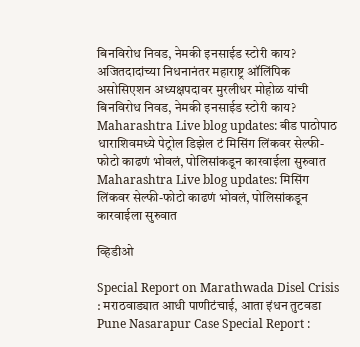बिनविरोध निवड, नेमकी इनसाईड स्टोरी काय?
अजितदादांच्या निधनानंतर महाराष्ट्र ऑलिंपिक असोसिएशन अध्यक्षपदावर मुरलीधर मोहोळ यांची बिनविरोध निवड, नेमकी इनसाईड स्टोरी काय?
Maharashtra Live blog updates: बीड पाठोपाठ धाराशिवमध्ये पेट्रोल डिझेल टं मिसिंग लिंकवर सेल्फी-फोटो काढणं भोवलं, पोलिसांकडून कारवाईला सुरुवात
Maharashtra Live blog updates: मिसिंग लिंकवर सेल्फी-फोटो काढणं भोवलं, पोलिसांकडून कारवाईला सुरुवात

व्हिडीओ

Special Report on Marathwada Disel Crisis : मराठवाड्यात आधी पाणीटंचाई, आता इंधन तुटवडा
Pune Nasarapur Case Special Report :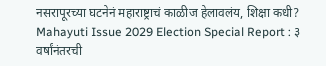नसरापूरच्या घटनेनं महाराष्ट्राचं काळीज हेलावलंय, शिक्षा कधी?
Mahayuti Issue 2029 Election Special Report : ३ वर्षांनंतरची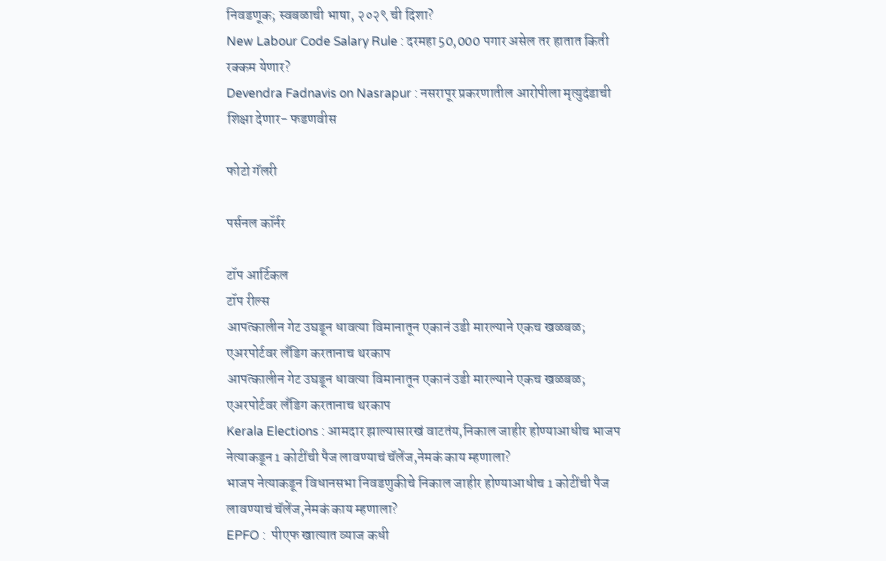निवडणूक; स्वबळाची भाषा, २०२९ ची दिशा?
New Labour Code Salary Rule : दरमहा 50,000 पगार असेल तर हातात किती रक्कम येणार?
Devendra Fadnavis on Nasrapur : नसरापूर प्रकरणातील आरोपीला मृत्युदंडाची शिक्षा देणार- फडणवीस

फोटो गॅलरी

पर्सनल कॉर्नर

टॉप आर्टिकल
टॉप रील्स
आपत्कालीन गेट उघडून धावत्या विमानातून एकानं उडी मारल्याने एकच खळबळ; एअरपोर्टवर लँडिग करतानाच थरकाप
आपत्कालीन गेट उघडून धावत्या विमानातून एकानं उडी मारल्याने एकच खळबळ; एअरपोर्टवर लँडिग करतानाच थरकाप
Kerala Elections : आमदार झाल्यासारखं वाटतंय,निकाल जाहीर होण्याआधीच भाजप नेत्याकडून 1 कोटींची पैज लावण्याचं चॅलेंज,नेमकं काय म्हणाला?
भाजप नेत्याकडून विधानसभा निवडणुकीचे निकाल जाहीर होण्याआधीच 1 कोटींची पैज लावण्याचं चॅलेंज,नेमकं काय म्हणाला?
EPFO :  पीएफ खात्यात व्याज कधी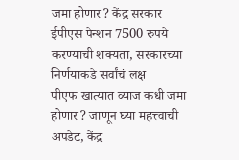जमा होणार? केंद्र सरकार ईपीएस पेन्शन 7500 रुपये करण्याची शक्यता, सरकारच्या निर्णयाकडे सर्वांचं लक्ष
पीएफ खात्यात व्याज कधी जमा होणार? जाणून घ्या महत्त्वाची अपडेट, केंद्र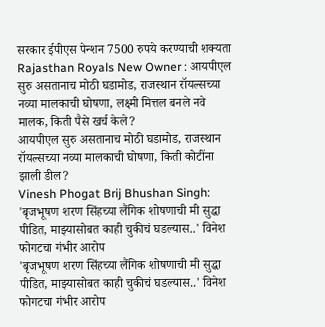सरकार ईपीएस पेन्शन 7500 रुपये करण्याची शक्यता
Rajasthan Royals New Owner : आयपीएल सुरु असतानाच मोठी घडामोड, राजस्थान रॉयल्सच्या नव्या मालकाची घोषणा, लक्ष्मी मित्तल बनले नवे मालक, किती पैसे खर्च केले?
आयपीएल सुरु असतानाच मोठी घडामोड, राजस्थान रॉयल्सच्या नव्या मालकाची घोषणा, किती कोटींना झाली डील?
Vinesh Phogat Brij Bhushan Singh: 'बृजभूषण शरण सिंहच्या लैंगिक शोषणाची मी सुद्धा पीडित, माझ्यासोबत काही चुकीचं घडल्यास..' विनेश फोगटचा गंभीर आरोप
'बृजभूषण शरण सिंहच्या लैंगिक शोषणाची मी सुद्धा पीडित, माझ्यासोबत काही चुकीचं घडल्यास..' विनेश फोगटचा गंभीर आरोप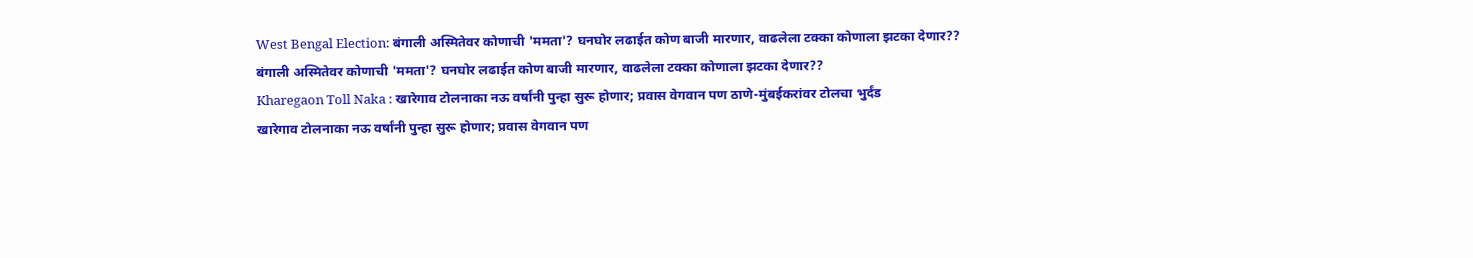West Bengal Election: बंगाली अस्मितेवर कोणाची 'ममता'? घनघोर लढाईत कोण बाजी मारणार, वाढलेला टक्का कोणाला झटका देणार??
बंगाली अस्मितेवर कोणाची 'ममता'? घनघोर लढाईत कोण बाजी मारणार, वाढलेला टक्का कोणाला झटका देणार??
Kharegaon Toll Naka : खारेगाव टोलनाका नऊ वर्षांनी पुन्हा सुरू होणार; प्रवास वेगवान पण ठाणे-मुंबईकरांवर टोलचा भुर्दंड
खारेगाव टोलनाका नऊ वर्षांनी पुन्हा सुरू होणार; प्रवास वेगवान पण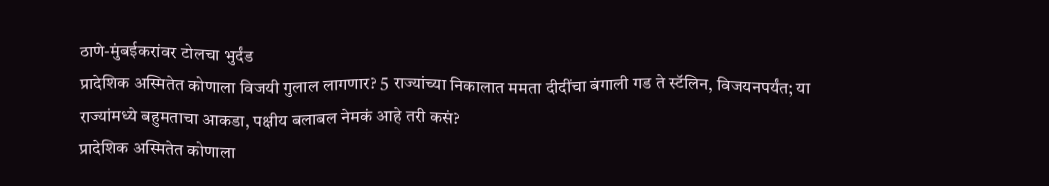ठाणे-मुंबईकरांवर टोलचा भुर्दंड
प्रादेशिक अस्मितेत कोणाला विजयी गुलाल लागणार? 5 राज्यांच्या निकालात ममता दीदींचा बंगाली गड ते स्टॅलिन, विजयनपर्यंत; या राज्यांमध्ये बहुमताचा आकडा, पक्षीय बलाबल नेमकं आहे तरी कसं?
प्रादेशिक अस्मितेत कोणाला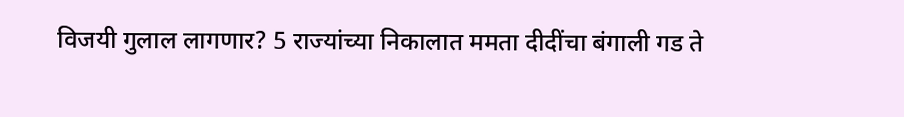विजयी गुलाल लागणार? 5 राज्यांच्या निकालात ममता दीदींचा बंगाली गड ते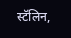स्टॅलिन,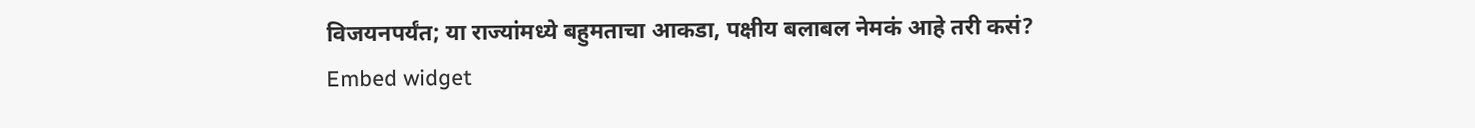विजयनपर्यंत; या राज्यांमध्ये बहुमताचा आकडा, पक्षीय बलाबल नेमकं आहे तरी कसं?
Embed widget